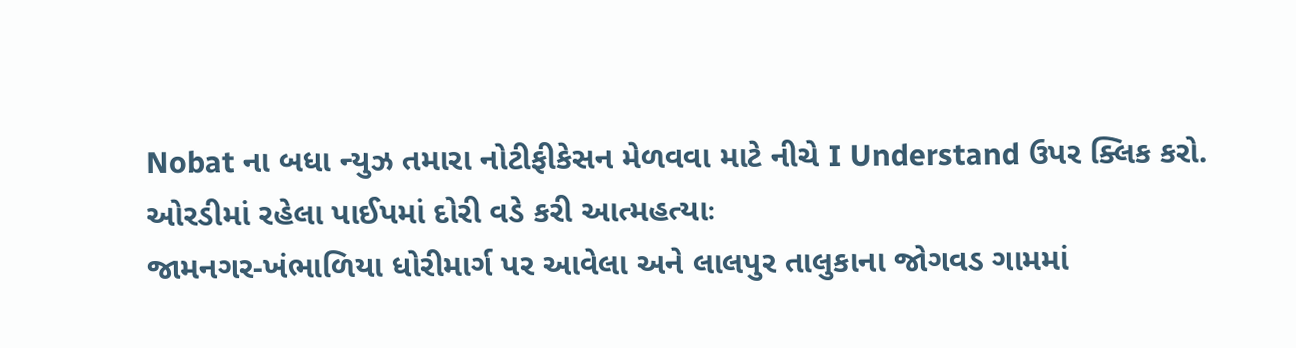Nobat ના બધા ન્યુઝ તમારા નોટીફીકેસન મેળવવા માટે નીચે I Understand ઉપર ક્લિક કરો.
ઓરડીમાં રહેલા પાઈપમાં દોરી વડે કરી આત્મહત્યાઃ
જામનગર-ખંભાળિયા ધોરીમાર્ગ પર આવેલા અને લાલપુર તાલુકાના જોગવડ ગામમાં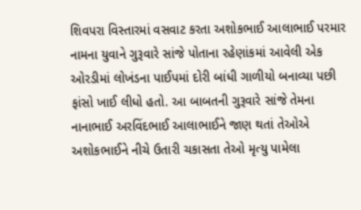શિવપરા વિસ્તારમાં વસવાટ કરતા અશોકભાઈ આલાભાઈ પરમાર નામના યુવાને ગુરૂવારે સાંજે પોતાના રહેણાંકમાં આવેલી એક ઓરડીમાં લોખંડના પાઈપમાં દોરી બાંધી ગાળીયો બનાવ્યા પછી ફાંસો ખાઈ લીધો હતો. આ બાબતની ગુરૂવારે સાંજે તેમના નાનાભાઈ અરવિંદભાઈ આલાભાઈને જાણ થતાં તેઓએ અશોકભાઈને નીચે ઉતારી ચકાસતા તેઓ મૃત્યુ પામેલા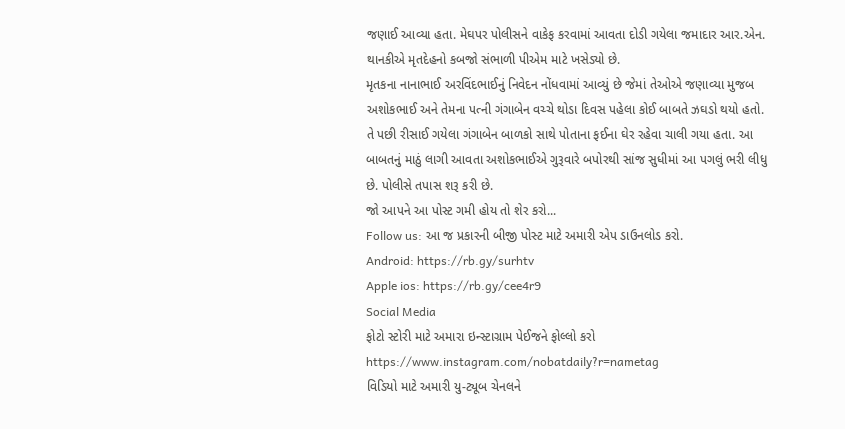જણાઈ આવ્યા હતા. મેઘપર પોલીસને વાકેફ કરવામાં આવતા દોડી ગયેલા જમાદાર આર.એન. થાનકીએ મૃતદેહનો કબજો સંભાળી પીએમ માટે ખસેડ્યો છે.
મૃતકના નાનાભાઈ અરવિંદભાઈનું નિવેદન નોંધવામાં આવ્યું છે જેમાં તેઓએ જણાવ્યા મુજબ અશોકભાઈ અને તેમના પત્ની ગંગાબેન વચ્ચે થોડા દિવસ પહેલા કોઈ બાબતે ઝઘડો થયો હતો. તે પછી રીસાઈ ગયેલા ગંગાબેન બાળકો સાથે પોતાના ફઈના ઘેર રહેવા ચાલી ગયા હતા. આ બાબતનું માઠું લાગી આવતા અશોકભાઈએ ગુરૂવારે બપોરથી સાંજ સુધીમાં આ પગલું ભરી લીધુ છે. પોલીસે તપાસ શરૂ કરી છે.
જો આપને આ પોસ્ટ ગમી હોય તો શેર કરો...
Follow us: આ જ પ્રકારની બીજી પોસ્ટ માટે અમારી એપ ડાઉનલોડ કરો.
Android: https://rb.gy/surhtv
Apple ios: https://rb.gy/cee4r9
Social Media
ફોટો સ્ટોરી માટે અમારા ઇન્સ્ટાગ્રામ પેઈજને ફોલ્લો કરો
https://www.instagram.com/nobatdaily?r=nametag
વિડિયો માટે અમારી યુ-ટ્યૂબ ચેનલને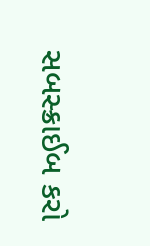સબસ્ક્રાઈબ કરો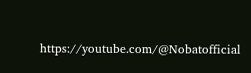https://youtube.com/@Nobatofficial